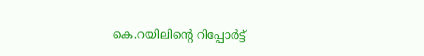കെ.റയിലിന്റെ റിപ്പോര്‍ട്ട്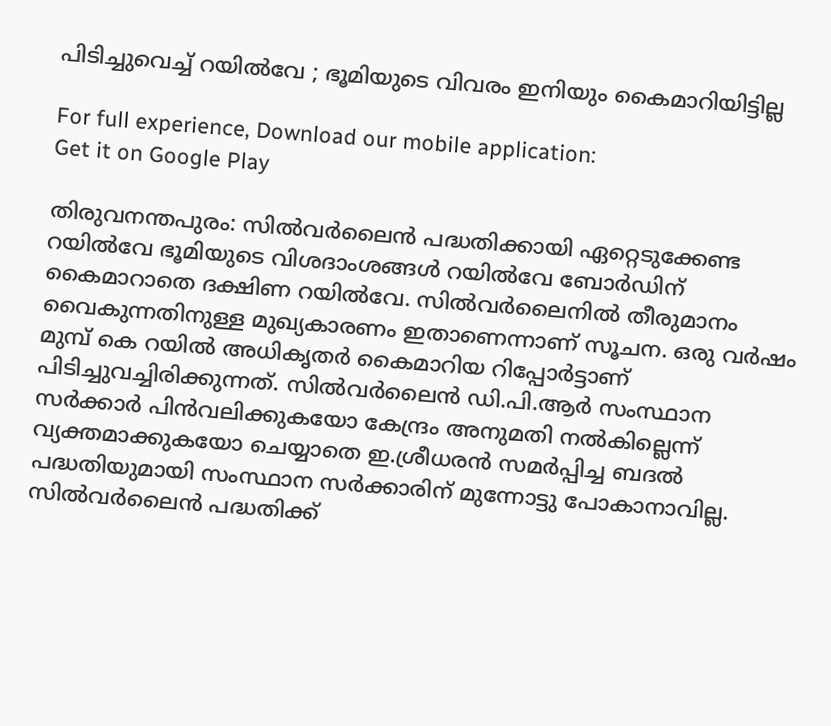പിടിച്ചുവെച്ച് റയില്‍വേ ; ഭൂമിയുടെ വിവരം ഇനിയും കൈമാറിയിട്ടില്ല

For full experience, Download our mobile application:
Get it on Google Play

തിരുവനന്തപുരം: സില്‍വര്‍ലൈന്‍ പദ്ധതിക്കായി ഏറ്റെടുക്കേണ്ട റയില്‍വേ ഭൂമിയുടെ വിശദാംശങ്ങള്‍ റയില്‍വേ ബോര്‍ഡിന് കൈമാറാതെ ദക്ഷിണ റയില്‍വേ. സില്‍വര്‍ലൈനില്‍ തീരുമാനം വൈകുന്നതിനുള്ള മുഖ്യകാരണം ഇതാണെന്നാണ് സൂചന. ഒരു വര്‍ഷം മുമ്പ് കെ റയില്‍ അധികൃതര്‍ കൈമാറിയ റിപ്പോര്‍ട്ടാണ് പിടിച്ചുവച്ചിരിക്കുന്നത്. സില്‍വര്‍ലൈന്‍ ഡി.പി.ആര്‍ സംസ്ഥാന സര്‍ക്കാര്‍ പിന്‍വലിക്കുകയോ കേന്ദ്രം അനുമതി നല്‍കില്ലെന്ന് വ്യക്തമാക്കുകയോ ചെയ്യാതെ ഇ.ശ്രീധരന്‍ സമര്‍പ്പിച്ച ബദല്‍ പദ്ധതിയുമായി സംസ്ഥാന സര്‍ക്കാരിന് മുന്നോട്ടു പോകാനാവില്ല. സില്‍വര്‍ലൈന്‍ പദ്ധതിക്ക്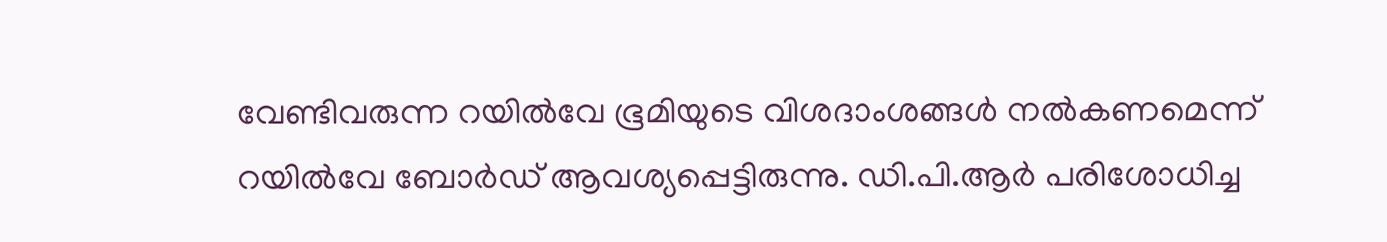വേണ്ടിവരുന്ന റയില്‍വേ ഭൂമിയുടെ വിശദാംശങ്ങള്‍ നല്‍കണമെന്ന് റയില്‍വേ ബോര്‍ഡ് ആവശ്യപ്പെട്ടിരുന്നു. ഡി.പി.ആര്‍ പരിശോധിച്ച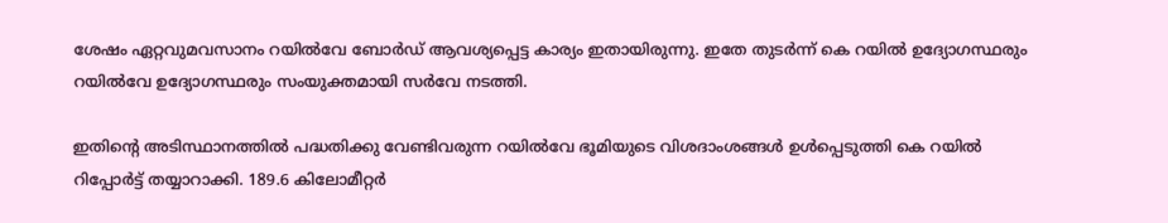ശേഷം ഏറ്റവുമവസാനം റയില്‍വേ ബോര്‍ഡ് ആവശ്യപ്പെട്ട കാര്യം ഇതായിരുന്നു. ഇതേ തുടര്‍ന്ന് കെ റയില്‍ ഉദ്യോഗസ്ഥരും റയില്‍വേ ഉദ്യോഗസ്ഥരും സംയുക്തമായി സര്‍വേ നടത്തി.

ഇതിന്‍റെ അടിസ്ഥാനത്തില്‍ പദ്ധതിക്കു വേണ്ടിവരുന്ന റയില്‍വേ ഭൂമിയുടെ വിശദാംശങ്ങള്‍ ഉള്‍പ്പെടുത്തി കെ റയില്‍ റിപ്പോര്‍ട്ട് തയ്യാറാക്കി. 189.6 കിലോമീറ്റര്‍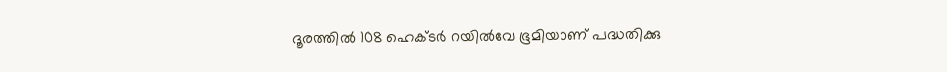ദൂരത്തില്‍ 108 ഹെക്ടര്‍ റയില്‍വേ ഭൂമിയാണ് പദ്ധതിക്കു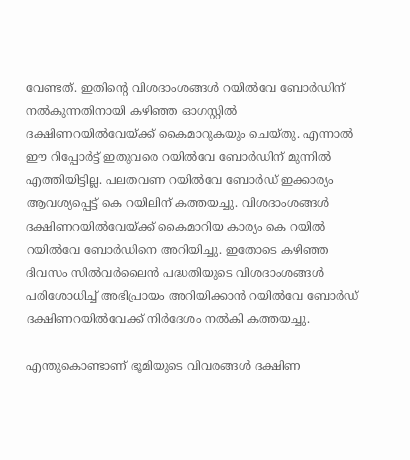വേണ്ടത്. ഇതിന്‍റെ വിശദാംശങ്ങള്‍ റയില്‍വേ ബോര്‍ഡിന് നല്‍കുന്നതിനായി കഴിഞ്ഞ ഓഗസ്റ്റില്‍ ദക്ഷിണറയില്‍വേയ്ക്ക് കൈമാറുകയും ചെയ്തു. എന്നാല്‍ ഈ റിപ്പോര്‍ട്ട് ഇതുവരെ റയില്‍വേ ബോര്‍ഡിന് മുന്നില്‍ എത്തിയിട്ടില്ല. പലതവണ റയില്‍വേ ബോര്‍ഡ് ഇക്കാര്യം ആവശ്യപ്പെട്ട് കെ റയിലിന് കത്തയച്ചു. വിശദാംശങ്ങള്‍ ദക്ഷിണറയില്‍വേയ്ക്ക് കൈമാറിയ കാര്യം കെ റയില്‍ റയില്‍വേ ബോര്‍ഡിനെ അറിയിച്ചു. ഇതോടെ കഴിഞ്ഞ ദിവസം സില്‍വര്‍ലൈന്‍ പദ്ധതിയുടെ വിശദാംശങ്ങള്‍ പരിശോധിച്ച് അഭിപ്രായം അറിയിക്കാന്‍ റയില്‍വേ ബോര്‍ഡ് ദക്ഷിണറയില്‍വേക്ക് നിര്‍ദേശം നല്‍കി കത്തയച്ചു.

എന്തുകൊണ്ടാണ് ഭൂമിയുടെ വിവരങ്ങള്‍ ദക്ഷിണ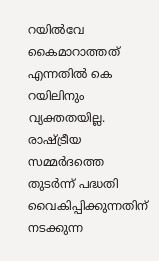റയില്‍വേ കൈമാറാത്തത് എന്നതില്‍ കെ റയിലിനും വ്യക്തതയില്ല. രാഷ്ട്രീയ സമ്മര്‍ദത്തെ തുടര്‍ന്ന് പദ്ധതി വൈകിപ്പിക്കുന്നതിന് നടക്കുന്ന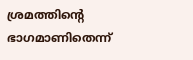ശ്രമത്തിന്‍റെ ഭാഗമാണിതെന്ന്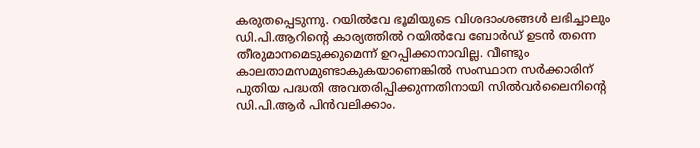കരുതപ്പെടുന്നു. റയില്‍വേ ഭൂമിയുടെ വിശദാംശങ്ങള്‍ ലഭിച്ചാലും ഡി.പി.ആറിന്‍റെ കാര്യത്തില്‍ റയില്‍വേ ബോര്‍ഡ് ഉടന്‍ തന്നെ തീരുമാനമെടുക്കുമെന്ന് ഉറപ്പിക്കാനാവില്ല. വീണ്ടും കാലതാമസമുണ്ടാകുകയാണെങ്കില്‍ സംസ്ഥാന സര്‍ക്കാരിന് പുതിയ പദ്ധതി അവതരിപ്പിക്കുന്നതിനായി സില്‍വര്‍ലൈനിന്‍റെ ഡി.പി.ആര്‍ പിന്‍വലിക്കാം.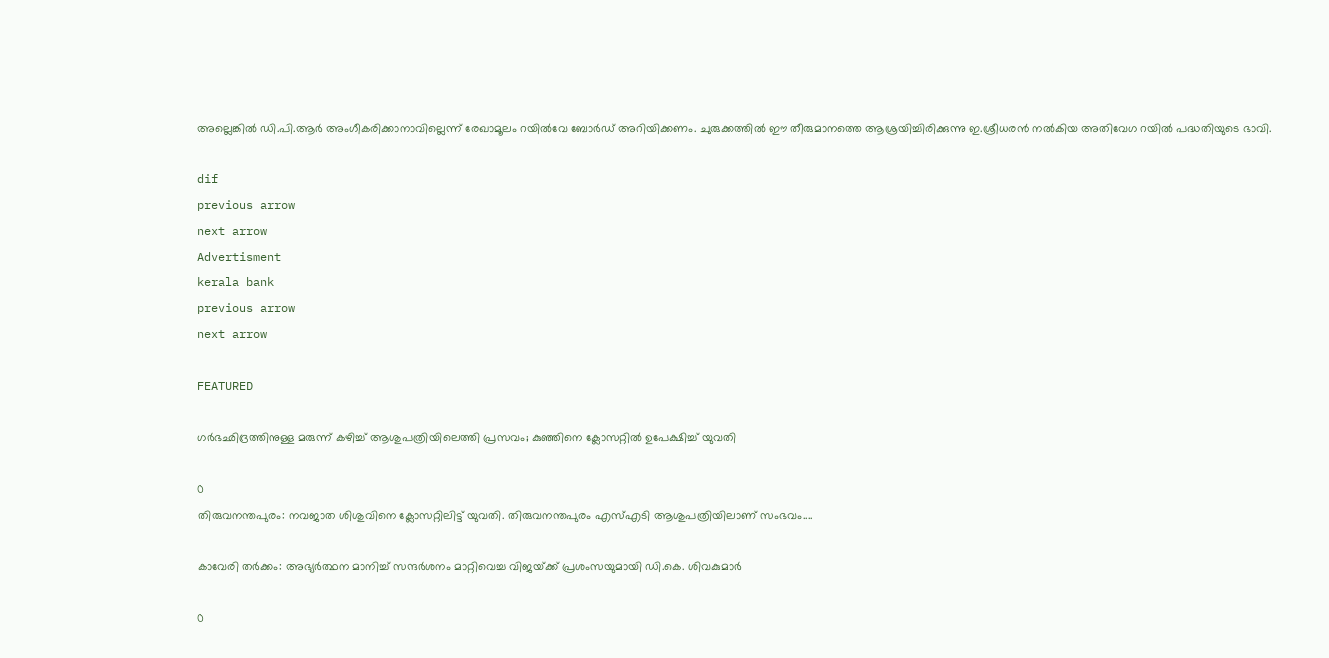അല്ലെങ്കില്‍ ഡി.പി.ആര്‍ അംഗീകരിക്കാനാവില്ലെന്ന് രേഖാമൂലം റയില്‍വേ ബോര്‍ഡ് അറിയിക്കണം. ചുരുക്കത്തില്‍ ഈ തീരുമാനത്തെ ആശ്രയിച്ചിരിക്കുന്നു ഇ.ശ്രീധരന്‍ നല്‍കിയ അതിവേഗ റയില്‍ പദ്ധതിയുടെ ഭാവി.

dif
previous arrow
next arrow
Advertisment
kerala bank
previous arrow
next arrow

FEATURED

ഗർഭഛിദ്രത്തിനുള്ള മരുന്ന് കഴിച്ച് ആശുപത്രിയിലെത്തി പ്രസവം; കുഞ്ഞിനെ ക്ലോസറ്റിൽ ഉപേക്ഷിച്ച് യുവതി

0
തിരുവനന്തപുരം: നവജാത ശിശുവിനെ ക്ലോസറ്റിലിട്ട് യുവതി. തിരുവനന്തപുരം എസ്എടി ആശുപത്രിയിലാണ് സംഭവം....

കാവേരി തർക്കം: അഭ്യർത്ഥന മാനിച്ച് സന്ദർശനം മാറ്റിവെച്ച വിജയ്‌ക്ക് പ്രശംസയുമായി ഡി.കെ. ശിവകുമാർ

0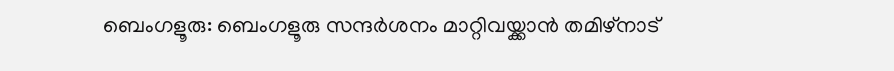ബെംഗളൂരു: ബെംഗളൂരു സന്ദർശനം മാറ്റിവയ്ക്കാൻ തമിഴ്‌നാട്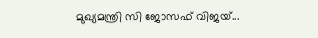മുഖ്യമന്ത്രി സി ജോസഫ് വിജയ്...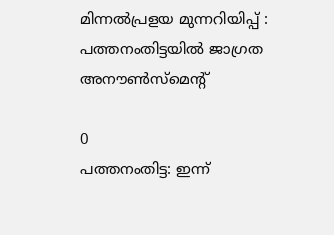മിന്നൽപ്രളയ മുന്നറിയിപ്പ് : പത്തനംതിട്ടയിൽ ജാഗ്രത അനൗൺസ്മെന്റ്

0
പത്തനംതിട്ട: ഇന്ന്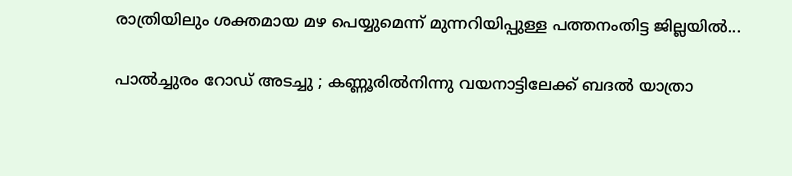രാത്രിയിലും ശക്തമായ മഴ പെയ്യുമെന്ന് മുന്നറിയിപ്പുള്ള പത്തനംതിട്ട ജില്ലയിൽ...

പാല്‍ച്ചുരം റോഡ് അടച്ചു ; കണ്ണൂരില്‍നിന്നു വയനാട്ടിലേക്ക് ബദല്‍ യാത്രാ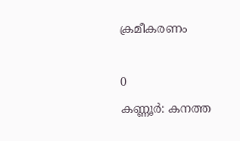ക്രമീകരണം

0
കണ്ണൂര്‍: കനത്ത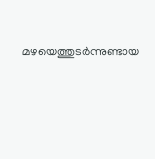മഴയെത്തുടര്‍ന്നുണ്ടായ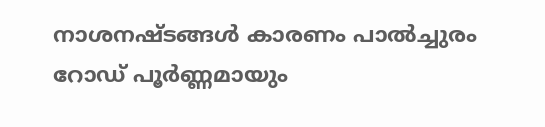നാശനഷ്ടങ്ങള്‍ കാരണം പാല്‍ച്ചുരം റോഡ് പൂര്‍ണ്ണമായും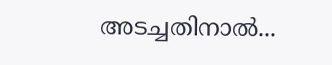അടച്ചതിനാല്‍...